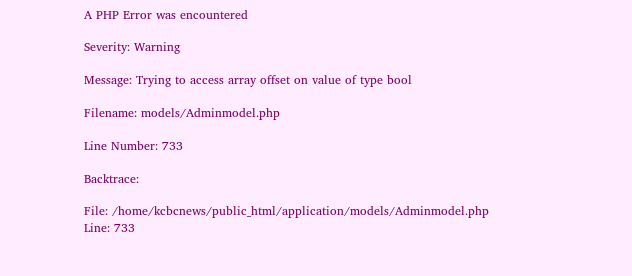A PHP Error was encountered

Severity: Warning

Message: Trying to access array offset on value of type bool

Filename: models/Adminmodel.php

Line Number: 733

Backtrace:

File: /home/kcbcnews/public_html/application/models/Adminmodel.php
Line: 733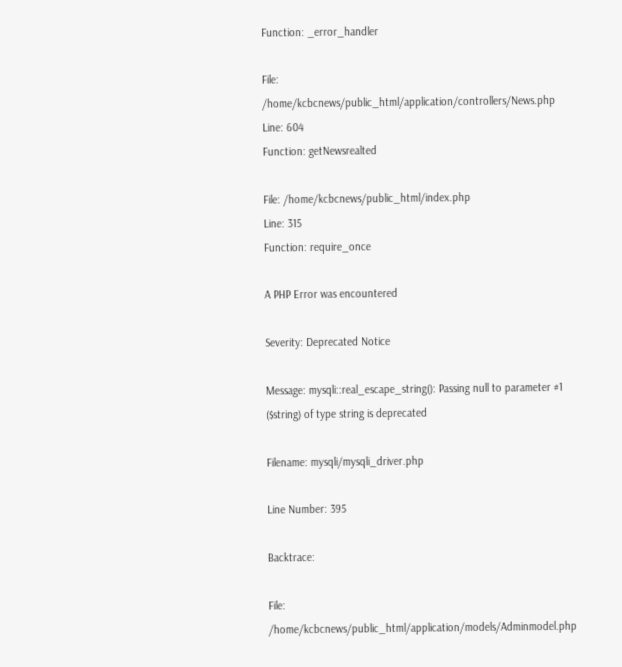Function: _error_handler

File: /home/kcbcnews/public_html/application/controllers/News.php
Line: 604
Function: getNewsrealted

File: /home/kcbcnews/public_html/index.php
Line: 315
Function: require_once

A PHP Error was encountered

Severity: Deprecated Notice

Message: mysqli::real_escape_string(): Passing null to parameter #1 ($string) of type string is deprecated

Filename: mysqli/mysqli_driver.php

Line Number: 395

Backtrace:

File: /home/kcbcnews/public_html/application/models/Adminmodel.php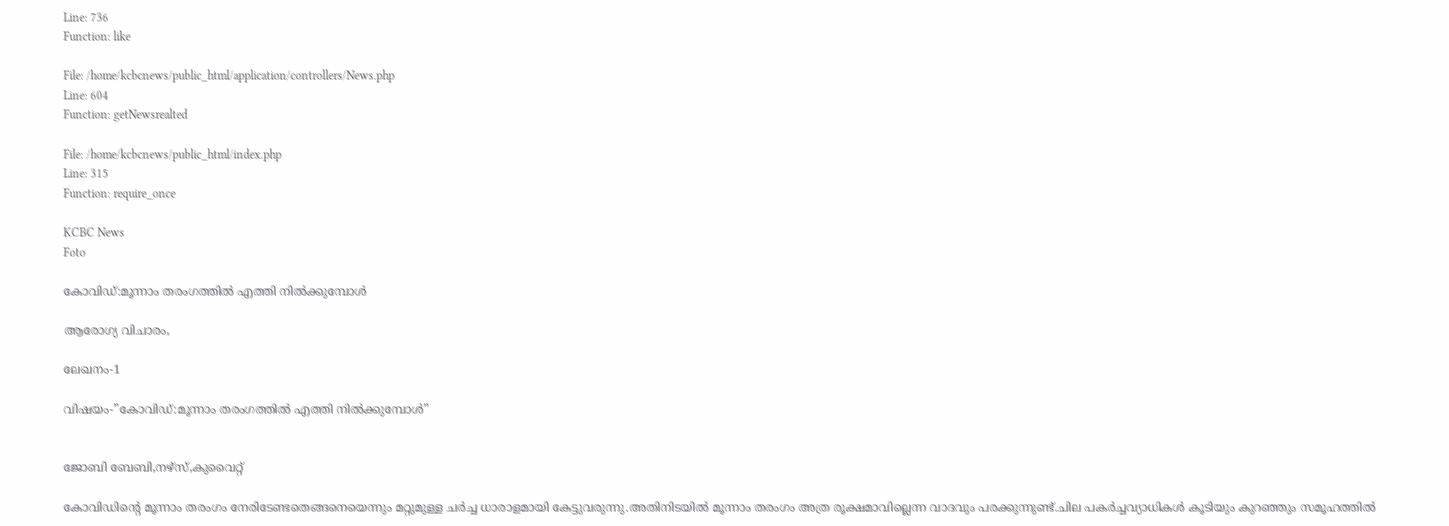Line: 736
Function: like

File: /home/kcbcnews/public_html/application/controllers/News.php
Line: 604
Function: getNewsrealted

File: /home/kcbcnews/public_html/index.php
Line: 315
Function: require_once

KCBC News
Foto

കോവിഡ്:മൂന്നാം തരംഗത്തിൽ എത്തി നിൽക്കുമ്പോൾ

ആരോഗ്യ വിചാരം,

ലേഖനം-1

വിഷയം-”കോവിഡ്:മൂന്നാം തരംഗത്തിൽ എത്തി നിൽക്കുമ്പോൾ”


ജോബി ബേബി,നഴ്സ്,കുവൈറ്റ്

കോവിഡി‍ന്റെ മൂന്നാം തരംഗം നേരിടേണ്ടതെങ്ങനെയെന്നും മറ്റുമുള്ള ചർച്ച ധാരാളമായി കേട്ടുവരുന്നു.അതിനിടയിൽ മൂന്നാം തരംഗം അത്ര രൂക്ഷമാവില്ലെന്ന വാദവും പരക്കുന്നുണ്ട്.ചില പകർച്ചവ്യാധികൾ കൂടിയും കുറഞ്ഞും സമൂഹത്തിൽ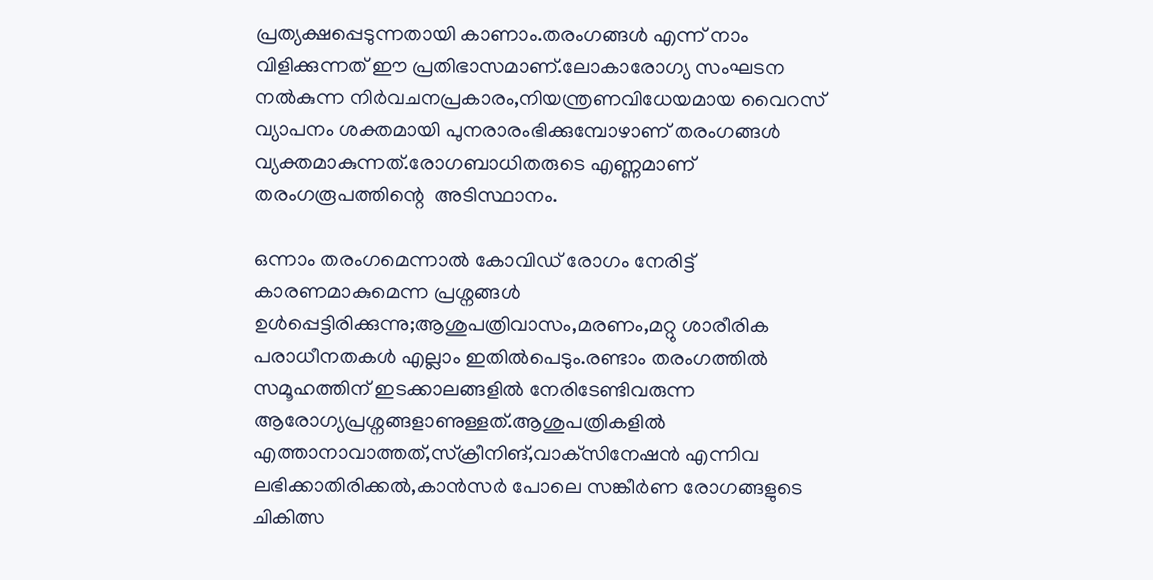പ്രത്യക്ഷപ്പെടുന്നതായി കാണാം.തരംഗങ്ങൾ എന്ന് നാം വിളിക്കുന്നത് ഈ പ്രതിഭാസമാണ്.ലോകാരോഗ്യ സംഘടന നൽകുന്ന നിർവചനപ്രകാരം,നിയന്ത്രണവിധേയമായ വൈറസ് വ്യാപനം ശക്തമായി പുനരാരംഭിക്കുമ്പോഴാണ് തരംഗങ്ങൾ വ്യക്തമാകുന്നത്.രോഗബാധിതരുടെ എണ്ണമാണ് തരംഗരൂപത്തി‍ന്റെ  അടിസ്ഥാനം.

ഒന്നാം തരംഗമെന്നാൽ കോവിഡ് രോഗം നേരിട്ട് കാരണമാകുമെന്ന പ്രശ്നങ്ങൾ ഉൾപ്പെട്ടിരിക്കുന്നു;ആശുപത്രിവാസം,മരണം,മറ്റു ശാരീരിക പരാധീനതകൾ എല്ലാം ഇതിൽപെടും.രണ്ടാം തരംഗത്തിൽ സമൂഹത്തിന് ഇടക്കാലങ്ങളിൽ നേരിടേണ്ടിവരുന്ന ആരോഗ്യപ്രശ്നങ്ങളാണുള്ളത്.ആശുപത്രികളിൽ എത്താനാവാത്തത്,സ്ക്രീനിങ്,വാക്‌സിനേഷൻ എന്നിവ ലഭിക്കാതിരിക്കൽ,കാൻസർ പോലെ സങ്കീർണ രോഗങ്ങളുടെ ചികിത്സ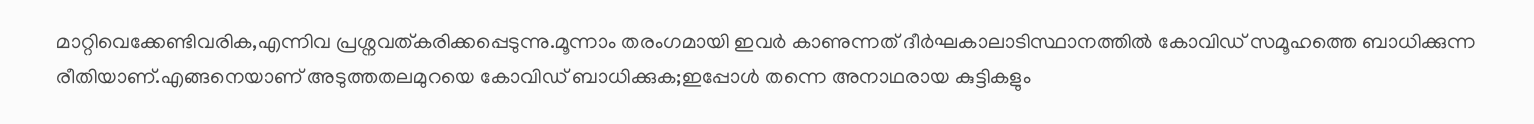മാറ്റിവെക്കേണ്ടിവരിക,എന്നിവ പ്രശ്നവത്കരിക്കപ്പെടുന്നു.മൂന്നാം തരംഗമായി ഇവർ കാണുന്നത് ദീർഘകാലാടിസ്ഥാനത്തിൽ കോവിഡ് സമൂഹത്തെ ബാധിക്കുന്ന രീതിയാണ്.എങ്ങനെയാണ് അടുത്തതലമുറയെ കോവിഡ് ബാധിക്കുക;ഇപ്പോൾ തന്നെ അനാഥരായ കുട്ടികളും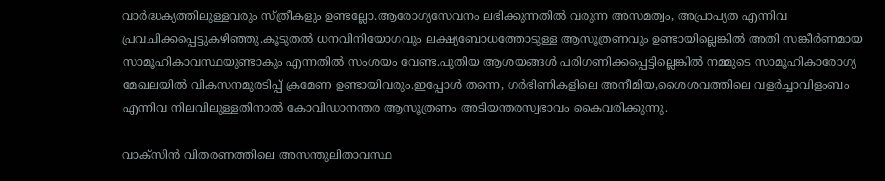വാർദ്ധക്യത്തിലുള്ളവരും സ്ത്രീകളും ഉണ്ടല്ലോ.ആരോഗ്യസേവനം ലഭിക്കുന്നതിൽ വരുന്ന അസമത്വം, അപ്രാപ്യത എന്നിവ പ്രവചിക്കപ്പെട്ടുകഴിഞ്ഞു.കൂടുതൽ ധനവിനിയോഗവും ലക്ഷ്യബോധത്തോടുള്ള ആസൂത്രണവും ഉണ്ടായില്ലെങ്കിൽ അതി സങ്കീർണമായ സാമൂഹികാവസ്ഥയുണ്ടാകും എന്നതിൽ സംശയം വേണ്ട.പുതിയ ആശയങ്ങൾ പരിഗണിക്കപ്പെട്ടില്ലെങ്കിൽ നമ്മുടെ സാമൂഹികാരോഗ്യ മേഖലയിൽ വികസനമുരടിപ്പ് ക്രമേണ ഉണ്ടായിവരും.ഇപ്പോൾ തന്നെ, ഗർഭിണികളിലെ അനീമിയ,ശൈശവത്തിലെ വളർച്ചാവിളംബം എന്നിവ നിലവിലുള്ളതിനാൽ കോവിഡാനന്തര ആസൂത്രണം അടിയന്തരസ്വഭാവം കൈവരിക്കുന്നു.

വാക്‌സിൻ വിതരണത്തിലെ അസന്തുലിതാവസ്ഥ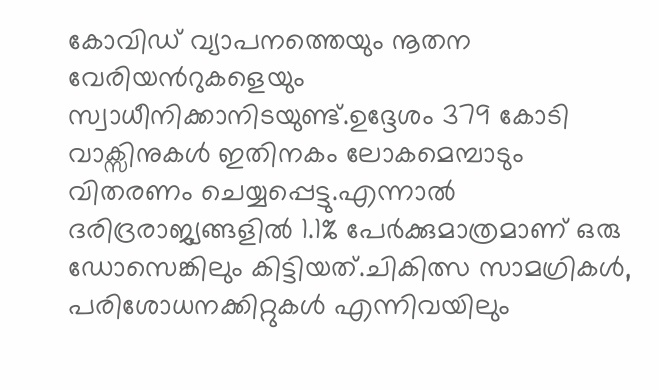കോവിഡ് വ്യാപനത്തെയും നൂതന വേരിയൻറുകളെയും സ്വാധീനിക്കാനിടയുണ്ട്.ഉദ്ദേശം 379 കോടി വാക്സിനുകൾ ഇതിനകം ലോകമെമ്പാടും വിതരണം ചെയ്യപ്പെട്ടു.എന്നാൽ ദരിദ്രരാജ്യങ്ങളിൽ 1.1% പേർക്കുമാത്രമാണ് ഒരു ഡോസെങ്കിലും കിട്ടിയത്.ചികിത്സ സാമഗ്രികൾ, പരിശോധനക്കിറ്റുകൾ എന്നിവയിലും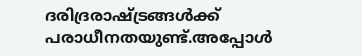ദരിദ്രരാഷ്ട്രങ്ങൾക്ക് പരാധീനതയുണ്ട്.അപ്പോൾ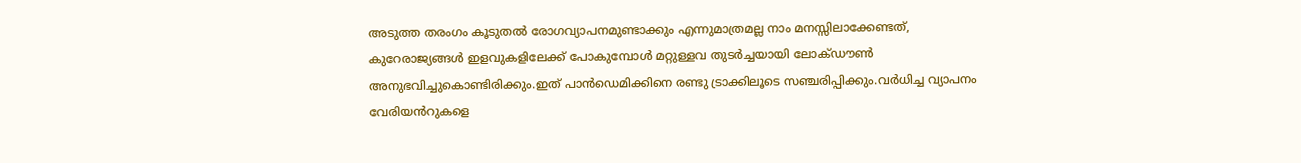അടുത്ത തരംഗം കൂടുതൽ രോഗവ്യാപനമുണ്ടാക്കും എന്നുമാത്രമല്ല നാം മനസ്സിലാക്കേണ്ടത്, കുറേരാജ്യങ്ങൾ ഇളവുകളിലേക്ക് പോകുമ്പോൾ മറ്റുള്ളവ തുടർച്ചയായി ലോക്ഡൗൺ അനുഭവിച്ചുകൊണ്ടിരിക്കും.ഇത് പാൻഡെമിക്കിനെ രണ്ടു ട്രാക്കിലൂടെ സഞ്ചരിപ്പിക്കും.വർധിച്ച വ്യാപനം വേരിയൻറുകളെ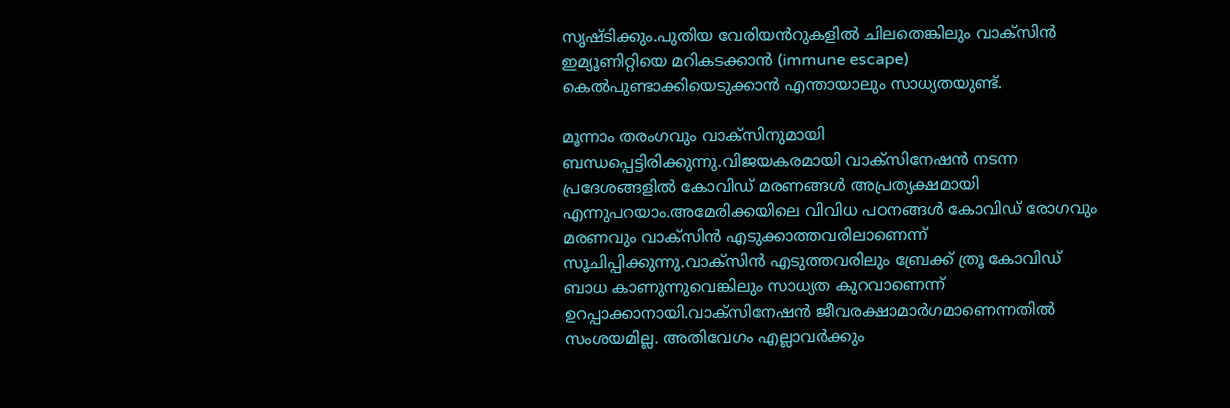സൃഷ്ടിക്കും.പുതിയ വേരിയൻറുകളിൽ ചിലതെങ്കിലും വാക്സിൻ ഇമ്യൂണിറ്റിയെ മറികടക്കാൻ (immune escape) കെൽപുണ്ടാക്കിയെടുക്കാൻ എന്തായാലും സാധ്യതയുണ്ട്.

മൂന്നാം തരംഗവും വാക്‌സിനുമായി ബന്ധപ്പെട്ടിരിക്കുന്നു.വിജയകരമായി വാക്‌സിനേഷൻ നടന്ന പ്രദേശങ്ങളിൽ കോവിഡ് മരണങ്ങൾ അപ്രത്യക്ഷമായി എന്നുപറയാം.അമേരിക്കയിലെ വിവിധ പഠനങ്ങൾ കോവിഡ് രോഗവും മരണവും വാക്‌സിൻ എടുക്കാത്തവരിലാണെന്ന് സൂചിപ്പിക്കുന്നു.വാക്‌സിൻ എടുത്തവരിലും ബ്രേക്ക് ത്രൂ കോവിഡ് ബാധ കാണുന്നുവെങ്കിലും സാധ്യത കുറവാണെന്ന് ഉറപ്പാക്കാനായി.വാക്‌സിനേഷൻ ജീവരക്ഷാമാർഗമാണെന്നതിൽ സംശയമില്ല. അതിവേഗം എല്ലാവർക്കും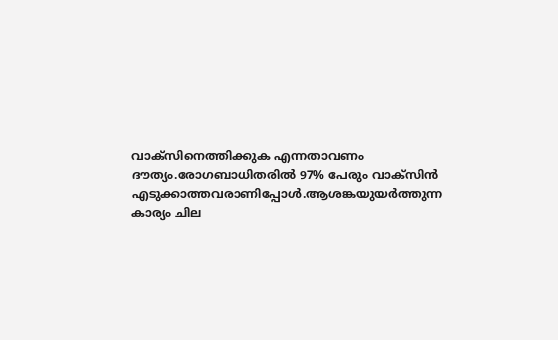വാക്‌സിനെത്തിക്കുക എന്നതാവണം ദൗത്യം.രോഗബാധിതരിൽ 97% പേരും വാക്സിൻ എടുക്കാത്തവരാണിപ്പോൾ.ആശങ്കയുയർത്തുന്ന കാര്യം ചില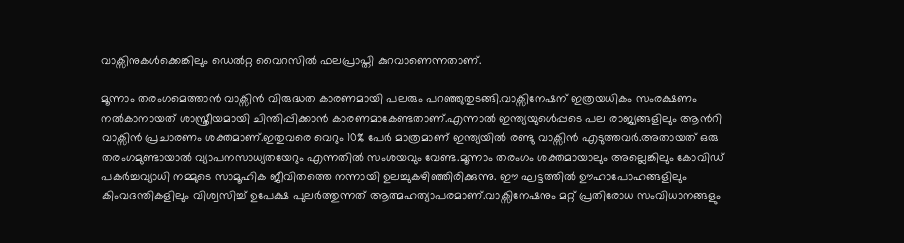വാക്സിനുകൾക്കെങ്കിലും ഡെൽറ്റ വൈറസിൽ ഫലപ്രാപ്തി കുറവാണെന്നതാണ്.

മൂന്നാം തരംഗമെത്താൻ വാക്സിൻ വിരുദ്ധത കാരണമായി പലരും പറഞ്ഞുതുടങ്ങി.വാക്സിനേഷന് ഇത്രയധികം സംരക്ഷണം നൽകാനായത് ശാസ്ത്രീയമായി ചിന്തിപ്പിക്കാൻ കാരണമാകേണ്ടതാണ്.എന്നാൽ ഇന്ത്യയുൾെപ്പടെ പല രാജ്യങ്ങളിലും ആൻറി വാക്സിൻ പ്രചാരണം ശക്തമാണ്.ഇതുവരെ വെറും 10% പേർ മാത്രമാണ് ഇന്ത്യയിൽ രണ്ടു വാക്സിൻ എടുത്തവർ.അതായത് ഒരു തരംഗമുണ്ടായാൽ വ്യാപനസാധ്യതയേറും എന്നതിൽ സംശയവും വേണ്ട.മൂന്നാം തരംഗം ശക്തമായാലും അല്ലെങ്കിലും കോവിഡ് പകർച്ചവ്യാധി നമ്മുടെ സാമൂഹിക ജീവിതത്തെ നന്നായി ഉലച്ചുകഴിഞ്ഞിരിക്കുന്നു. ഈ ഘട്ടത്തിൽ ഊഹാപോഹങ്ങളിലും കിംവദന്തികളിലും വിശ്വസിച്ച് ഉപേക്ഷ പുലർത്തുന്നത് ആത്മഹത്യാപരമാണ്.വാക്സിനേഷനും മറ്റ് പ്രതിരോധ സംവിധാനങ്ങളും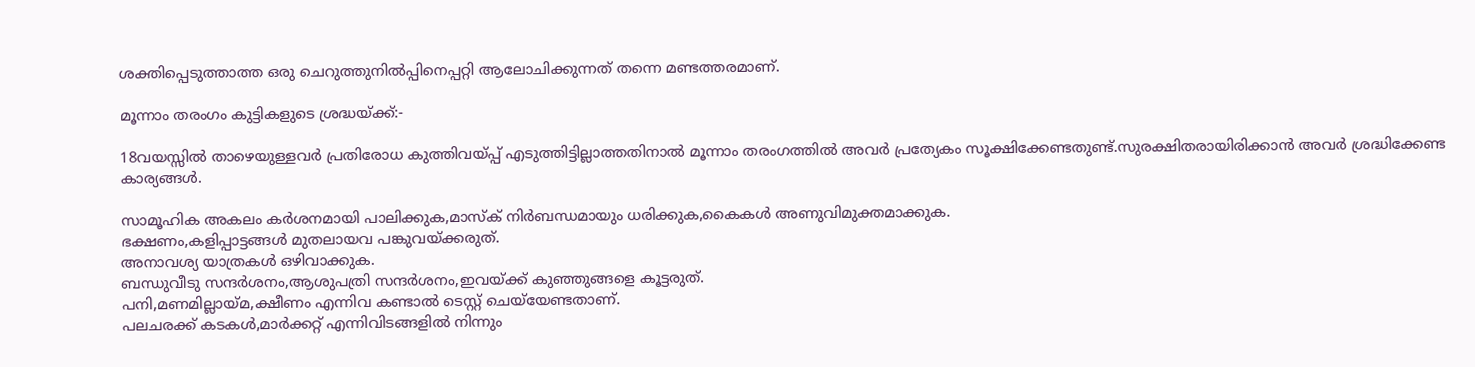ശക്തിപ്പെടുത്താത്ത ഒരു ചെറുത്തുനിൽപ്പിനെപ്പറ്റി ആലോചിക്കുന്നത് തന്നെ മണ്ടത്തരമാണ്.

മൂന്നാം തരംഗം കുട്ടികളുടെ ശ്രദ്ധയ്ക്ക്:-

18വയസ്സിൽ താഴെയുള്ളവർ പ്രതിരോധ കുത്തിവയ്പ്പ് എടുത്തിട്ടില്ലാത്തതിനാൽ മൂന്നാം തരംഗത്തിൽ അവർ പ്രത്യേകം സൂക്ഷിക്കേണ്ടതുണ്ട്.സുരക്ഷിതരായിരിക്കാൻ അവർ ശ്രദ്ധിക്കേണ്ട കാര്യങ്ങൾ.

സാമൂഹിക അകലം കർശനമായി പാലിക്കുക,മാസ്ക് നിർബന്ധമായും ധരിക്കുക,കൈകൾ അണുവിമുക്തമാക്കുക.
ഭക്ഷണം,കളിപ്പാട്ടങ്ങൾ മുതലായവ പങ്കുവയ്ക്കരുത്.
അനാവശ്യ യാത്രകൾ ഒഴിവാക്കുക.
ബന്ധുവീടു സന്ദർശനം,ആശുപത്രി സന്ദർശനം,ഇവയ്ക്ക് കുഞ്ഞുങ്ങളെ കൂട്ടരുത്.
പനി,മണമില്ലായ്മ,ക്ഷീണം എന്നിവ കണ്ടാൽ ടെസ്റ്റ് ചെയ്‌യേണ്ടതാണ്.
പലചരക്ക്‌ കടകൾ,മാർക്കറ്റ് എന്നിവിടങ്ങളിൽ നിന്നും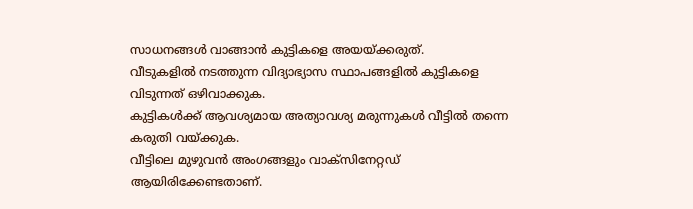സാധനങ്ങൾ വാങ്ങാൻ കുട്ടികളെ അയയ്‌ക്കരുത്.
വീടുകളിൽ നടത്തുന്ന വിദ്യാഭ്യാസ സ്ഥാപങ്ങളിൽ കുട്ടികളെ വിടുന്നത് ഒഴിവാക്കുക.
കുട്ടികൾക്ക് ആവശ്യമായ അത്യാവശ്യ മരുന്നുകൾ വീട്ടിൽ തന്നെ കരുതി വയ്ക്കുക.
വീട്ടിലെ മുഴുവൻ അംഗങ്ങളും വാക്സിനേറ്റഡ് ആയിരിക്കേണ്ടതാണ്.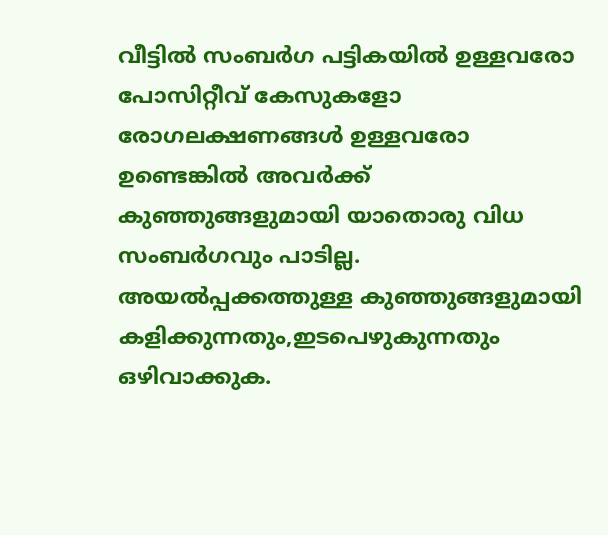വീട്ടിൽ സംബർഗ പട്ടികയിൽ ഉള്ളവരോ പോസിറ്റീവ് കേസുകളോ രോഗലക്ഷണങ്ങൾ ഉള്ളവരോ ഉണ്ടെങ്കിൽ അവർക്ക് കുഞ്ഞുങ്ങളുമായി യാതൊരു വിധ സംബർഗവും പാടില്ല.
അയൽപ്പക്കത്തുള്ള കുഞ്ഞുങ്ങളുമായി കളിക്കുന്നതും,ഇടപെഴുകുന്നതും ഒഴിവാക്കുക.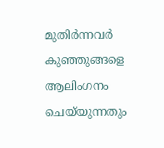മുതിർന്നവർ കുഞ്ഞുങ്ങളെ ആലിംഗനം ചെയ്‌യുന്നതും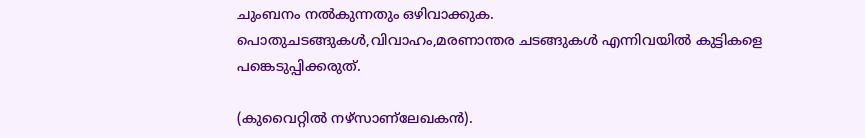ചുംബനം നൽകുന്നതും ഒഴിവാക്കുക.
പൊതുചടങ്ങുകൾ,വിവാഹം,മരണാന്തര ചടങ്ങുകൾ എന്നിവയിൽ കുട്ടികളെ പങ്കെടുപ്പിക്കരുത്.

(കുവൈറ്റിൽ നഴ്‌സാണ്ലേഖകൻ).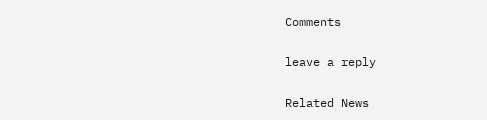Comments

leave a reply

Related News